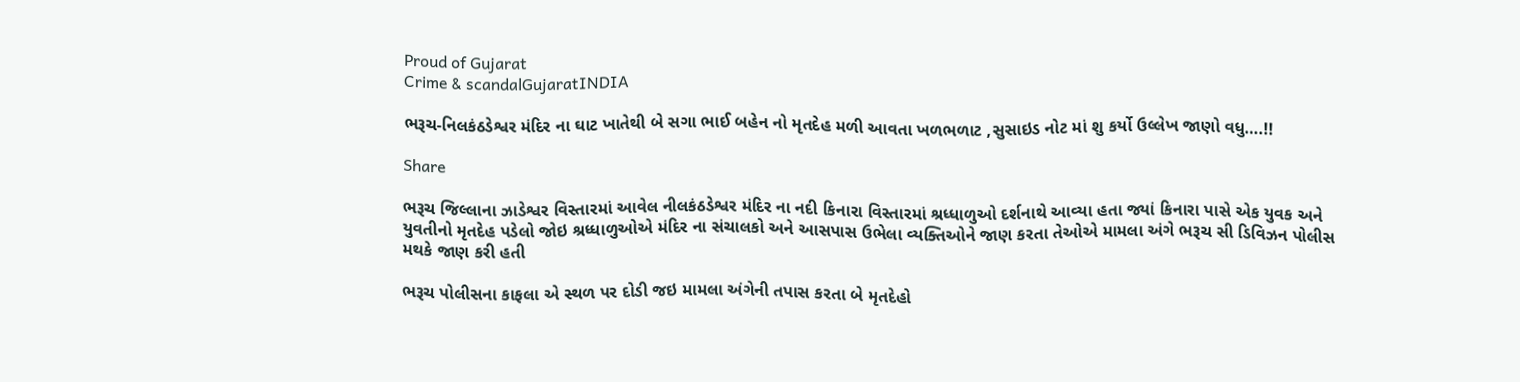Proud of Gujarat
Crime & scandalGujaratINDIA

ભરૂચ-નિલકંઠડેશ્વર મંદિર ના ઘાટ ખાતેથી બે સગા ભાઈ બહેન નો મૃતદેહ મળી આવતા ખળભળાટ ,સુસાઇડ નોટ માં શુ કર્યો ઉલ્લેખ જાણો વધુ….!!

Share

ભરૂચ જિલ્લાના ઝાડેશ્વર વિસ્તારમાં આવેલ નીલકંઠડેશ્વર મંદિર ના નદી કિનારા વિસ્તારમાં શ્રધ્ધાળુઓ દર્શનાથે આવ્યા હતા જ્યાં કિનારા પાસે એક યુવક અને યુવતીનો મૃતદેહ પડેલો જોઇ શ્રધ્ધાળુઓએ મંદિર ના સંચાલકો અને આસપાસ ઉભેલા વ્યક્તિઓને જાણ કરતા તેઓએ મામલા અંગે ભરૂચ સી ડિવિઝન પોલીસ મથકે જાણ કરી હતી

ભરૂચ પોલીસના કાફલા એ સ્થળ પર દોડી જઇ મામલા અંગેની તપાસ કરતા બે મૃતદેહો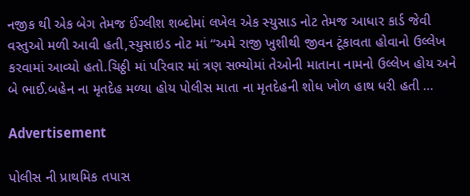નજીક થી એક બેગ તેમજ ઈંગ્લીશ શબ્દોમાં લખેલ એક સ્યુસાડ નોટ તેમજ આધાર કાર્ડ જેવી વસ્તુઓ મળી આવી હતી,સ્યુસાઇડ નોટ માં “અમે રાજી ખુશીથી જીવન ટૂંકાવતા હોવાનો ઉલ્લેખ કરવામાં આવ્યો હતો.ચિઠ્ઠી માં પરિવાર માં ત્રણ સભ્યોમાં તેઓની માતાના નામનો ઉલ્લેખ હોય અને બે ભાઈ.બહેન ના મૃતદેહ મળ્યા હોય પોલીસ માતા ના મૃતદેહની શોધ ખોળ હાથ ધરી હતી …

Advertisement

પોલીસ ની પ્રાથમિક તપાસ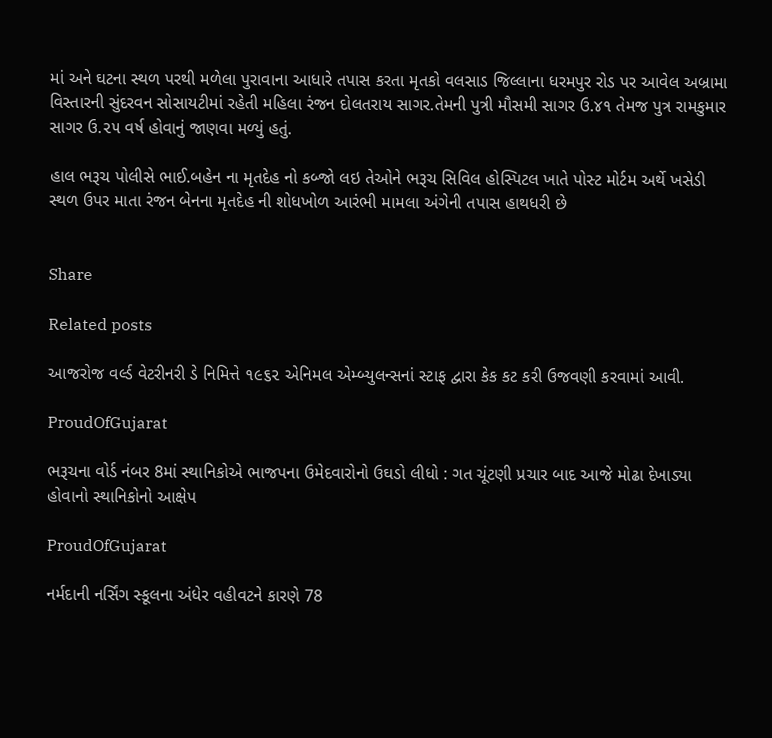માં અને ઘટના સ્થળ પરથી મળેલા પુરાવાના આધારે તપાસ કરતા મૃતકો વલસાડ જિલ્લાના ધરમપુર રોડ પર આવેલ અબ્રામા વિસ્તારની સુંદરવન સોસાયટીમાં રહેતી મહિલા રંજન દોલતરાય સાગર.તેમની પુત્રી મૌસમી સાગર ઉ.૪૧ તેમજ પુત્ર રામકુમાર સાગર ઉ.૨૫ વર્ષ હોવાનું જાણવા મળ્યું હતું.

હાલ ભરૂચ પોલીસે ભાઈ.બહેન ના મૃતદેહ નો કબ્જો લઇ તેઓને ભરૂચ સિવિલ હોસ્પિટલ ખાતે પોસ્ટ મોર્ટમ અર્થે ખસેડી સ્થળ ઉપર માતા રંજન બેનના મૃતદેહ ની શોધખોળ આરંભી મામલા અંગેની તપાસ હાથધરી છે


Share

Related posts

આજરોજ વર્લ્ડ વેટરીનરી ડે નિમિત્તે ૧૯૬૨ એનિમલ એમ્બ્યુલન્સનાં સ્ટાફ દ્વારા કેક કટ કરી ઉજવણી કરવામાં આવી.

ProudOfGujarat

ભરૂચના વોર્ડ નંબર 8માં સ્થાનિકોએ ભાજપના ઉમેદવારોનો ઉઘડો લીધો : ગત ચૂંટણી પ્રચાર બાદ આજે મોઢા દેખાડ્યા હોવાનો સ્થાનિકોનો આક્ષેપ

ProudOfGujarat

નર્મદાની નર્સિંગ સ્કૂલના અંધેર વહીવટને કારણે 78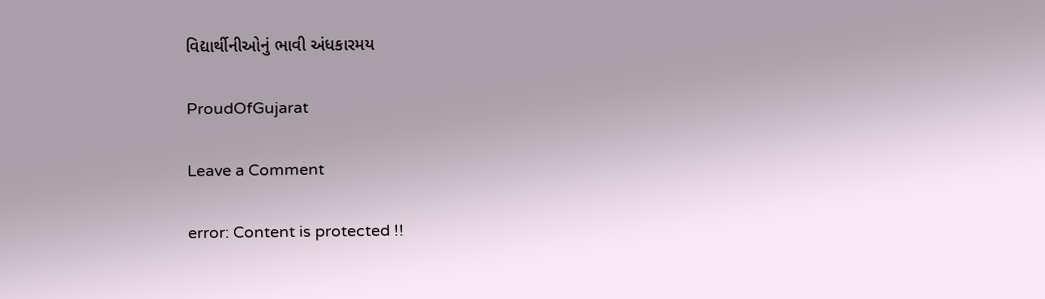વિદ્યાર્થીનીઓનું ભાવી અંધકારમય

ProudOfGujarat

Leave a Comment

error: Content is protected !!